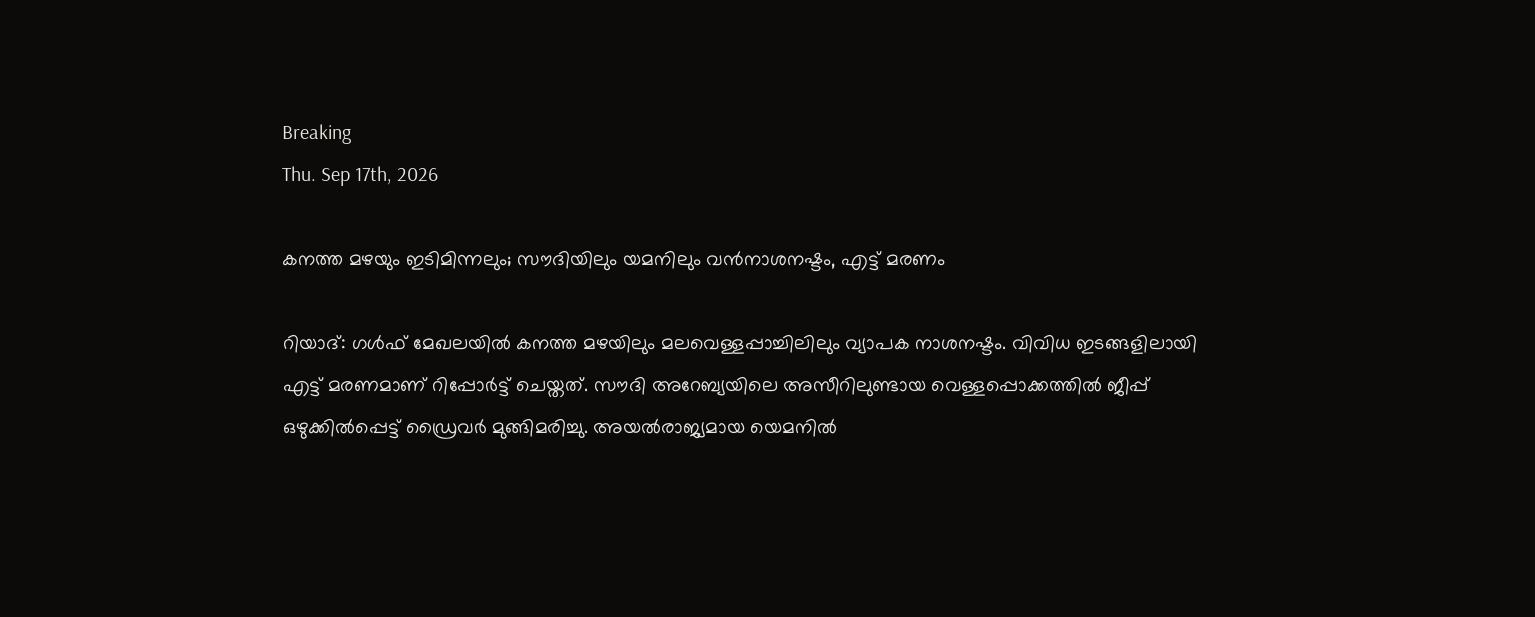Breaking
Thu. Sep 17th, 2026

കനത്ത മഴയും ഇടിമിന്നലും; സൗദിയിലും യമനിലും വന്‍നാശനഷ്ടം, എട്ട് മരണം

റിയാദ്: ഗള്‍ഫ് മേഖലയില്‍ കനത്ത മഴയിലും മലവെള്ളപ്പാച്ചിലിലും വ്യാപക നാശനഷ്ടം. വിവിധ ഇടങ്ങളിലായി എട്ട് മരണമാണ് റിപ്പോര്‍ട്ട് ചെയ്തത്. സൗദി അറേബ്യയിലെ അസീറിലുണ്ടായ വെള്ളപ്പൊക്കത്തില്‍ ജീപ്പ് ഒഴുക്കില്‍പ്പെട്ട് ഡ്രൈവര്‍ മുങ്ങിമരിച്ചു. അയല്‍രാജ്യമായ യെമനില്‍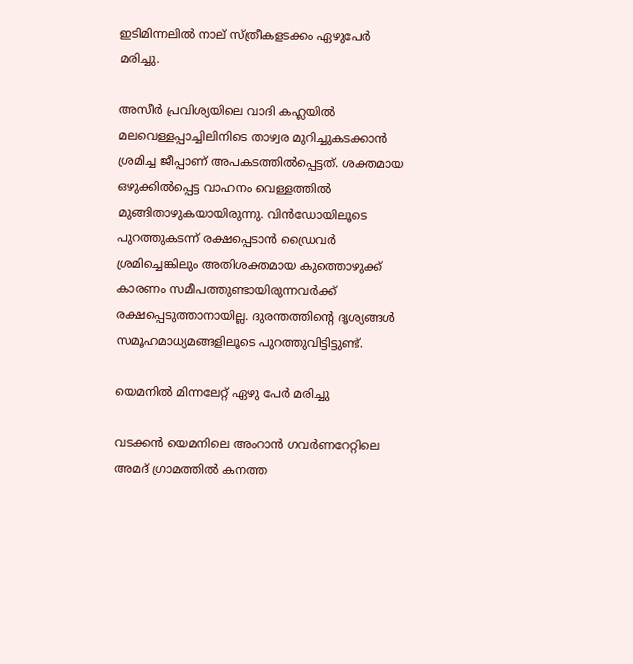ഇടിമിന്നലില്‍ നാല് സ്ത്രീകളടക്കം ഏഴുപേര്‍ മരിച്ചു.

അസീര്‍ പ്രവിശ്യയിലെ വാദി കഹ്ലയില്‍ മലവെള്ളപ്പാച്ചിലിനിടെ താഴ്വര മുറിച്ചുകടക്കാന്‍ ശ്രമിച്ച ജീപ്പാണ് അപകടത്തില്‍പ്പെട്ടത്. ശക്തമായ ഒഴുക്കില്‍പ്പെട്ട വാഹനം വെള്ളത്തില്‍ മുങ്ങിതാഴുകയായിരുന്നു. വിന്‍ഡോയിലൂടെ പുറത്തുകടന്ന് രക്ഷപ്പെടാന്‍ ഡ്രൈവര്‍ ശ്രമിച്ചെങ്കിലും അതിശക്തമായ കുത്തൊഴുക്ക് കാരണം സമീപത്തുണ്ടായിരുന്നവര്‍ക്ക് രക്ഷപ്പെടുത്താനായില്ല. ദുരന്തത്തിന്റെ ദൃശ്യങ്ങള്‍ സമൂഹമാധ്യമങ്ങളിലൂടെ പുറത്തുവിട്ടിട്ടുണ്ട്.

യെമനില്‍ മിന്നലേറ്റ് ഏഴു പേര്‍ മരിച്ചു

വടക്കന്‍ യെമനിലെ അംറാന്‍ ഗവര്‍ണറേറ്റിലെ അമദ് ഗ്രാമത്തില്‍ കനത്ത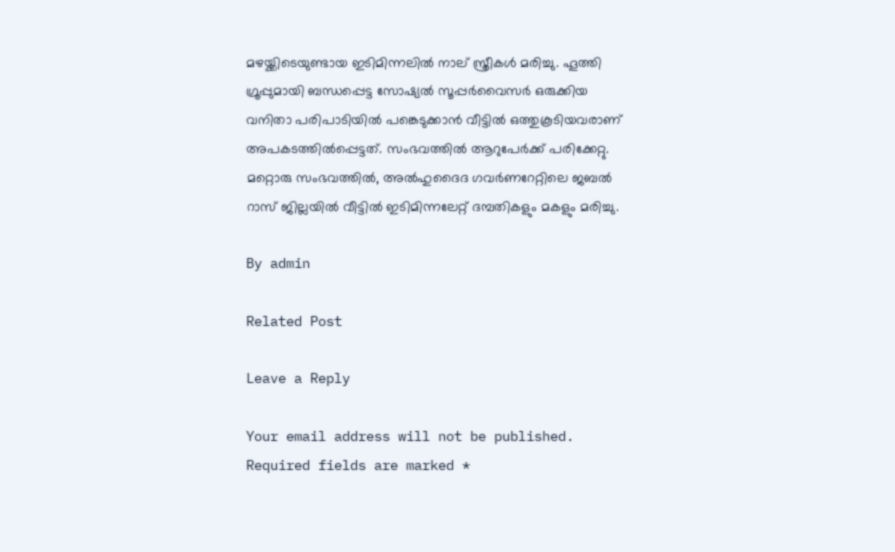മഴയ്ക്കിടെയുണ്ടായ ഇടിമിന്നലില്‍ നാല് സ്ത്രീകള്‍ മരിച്ചു. ഹൂത്തി ഗ്രൂപ്പുമായി ബന്ധപ്പെട്ട സോഷ്യല്‍ സൂപ്പര്‍വൈസര്‍ ഒരുക്കിയ വനിതാ പരിപാടിയില്‍ പങ്കെടുക്കാന്‍ വീട്ടില്‍ ഒത്തുകൂടിയവരാണ് അപകടത്തില്‍പ്പെട്ടത്. സംഭവത്തില്‍ ആറുപേര്‍ക്ക് പരിക്കേറ്റു. മറ്റൊരു സംഭവത്തില്‍, അല്‍ഹുദൈദ ഗവര്‍ണറേറ്റിലെ ജബല്‍ റാസ് ജില്ലയില്‍ വീട്ടില്‍ ഇടിമിന്നലേറ്റ് ദമ്പതികളും മകളും മരിച്ചു.

By admin

Related Post

Leave a Reply

Your email address will not be published. Required fields are marked *